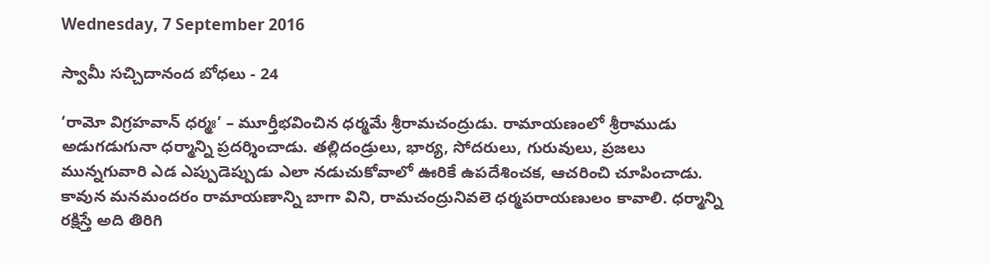Wednesday, 7 September 2016

స్వామీ సచ్చిదానంద బోధలు - 24

‘రామో విగ్రహవాన్ ధర్మః’ – మూర్తీభవించిన ధర్మమే శ్రీరామచంద్రుడు. రామాయణంలో శ్రీరాముడు అడుగడుగునా ధర్మాన్ని ప్రదర్శించాడు. తల్లిదండ్రులు, భార్య, సోదరులు, గురువులు, ప్రజలు మున్నగువారి ఎడ ఎప్పుడెప్పుడు ఎలా నడుచుకోవాలో ఊరికే ఉపదేశించక, ఆచరించి చూపించాడు. కావున మనమందరం రామాయణాన్ని బాగా విని, రామచంద్రునివలె ధర్మపరాయణులం కావాలి. ధర్మాన్ని రక్షిస్తే అది తిరిగి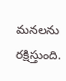మనలను రక్షిస్తుంది.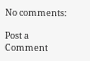No comments:

Post a Comment